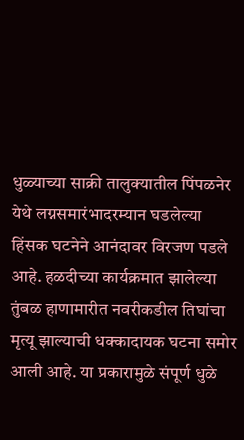धुळ्याच्या साक्री तालुक्यातील पिंपळनेर येथे लग्नसमारंभादरम्यान घडलेल्या हिंसक घटनेने आनंदावर विरजण पडले आहे. हळदीच्या कार्यक्रमात झालेल्या तुंबळ हाणामारीत नवरीकडील तिघांचा मृत्यू झाल्याची धक्कादायक घटना समोर आली आहे. या प्रकारामुळे संपूर्ण धुळे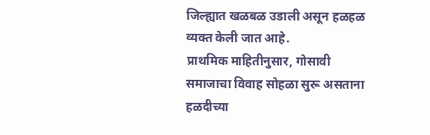जिल्ह्यात खळबळ उडाली असून हळहळ व्यक्त केली जात आहे.
प्राथमिक माहितीनुसार, गोसावी समाजाचा विवाह सोहळा सुरू असताना हळदीच्या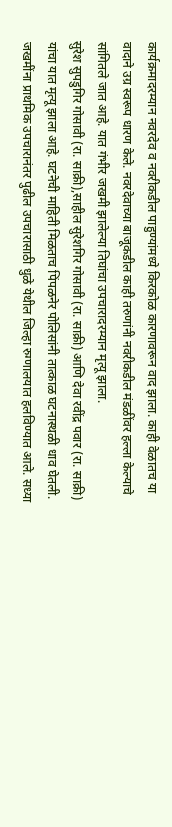कार्यक्रमादरम्यान नवरदेव व नवरीकडील पाहुण्यांमध्ये किरकोळ कारणावरून वाद झाला. काही वेळातच या वादाने उग्र स्वरूप धारण केले. नवरदेवाच्या बाजूकडील काही तरुणांनी नवरीकडील मंडळींवर हल्ला केल्याचे सांगितले जात आहे. यात गंभीर जखमी झालेल्या तिघांचा उपचारादरम्यान मृत्यू झाला.
सुरेश सुपडुगिर गोसावी (रा. साक्री),साहील सुरेशगिर गोसावी (रा. साक्री) आणि देवा रवींद्र पवार (रा. साक्री) यांचा यात मृत्यू झाला आहे. घटनेची माहिती मिळताच पिंपळनेर पोलिसांनी तात्काळ घटनास्थळी धाव घेतली. जखमींना प्राथमिक उपचारानंतर पुढील उपचारासाठी धुळे येथील जिल्हा रुग्णालयात हलविण्यात आले. सध्या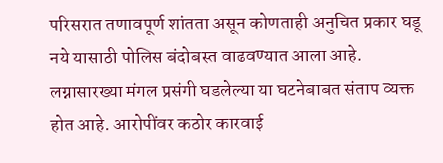परिसरात तणावपूर्ण शांतता असून कोणताही अनुचित प्रकार घडू नये यासाठी पोलिस बंदोबस्त वाढवण्यात आला आहे.
लग्नासारख्या मंगल प्रसंगी घडलेल्या या घटनेबाबत संताप व्यक्त होत आहे. आरोपींवर कठोर कारवाई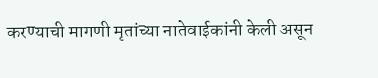करण्याची मागणी मृतांच्या नातेवाईकांनी केली असून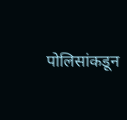पोलिसांकडून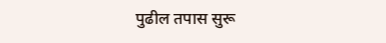पुढील तपास सुरू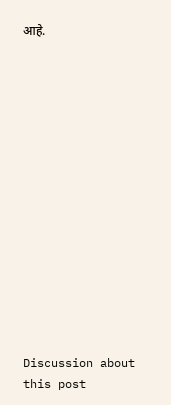आहे.















Discussion about this post